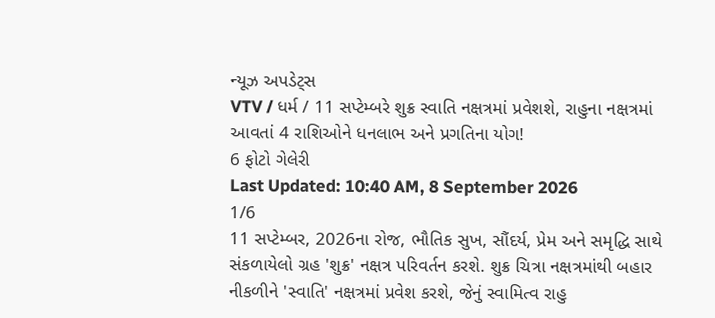ન્યૂઝ અપડેટ્સ
VTV / ધર્મ / 11 સપ્ટેમ્બરે શુક્ર સ્વાતિ નક્ષત્રમાં પ્રવેશશે, રાહુના નક્ષત્રમાં આવતાં 4 રાશિઓને ધનલાભ અને પ્રગતિના યોગ!
6 ફોટો ગેલેરી
Last Updated: 10:40 AM, 8 September 2026
1/6
11 સપ્ટેમ્બર, 2026ના રોજ, ભૌતિક સુખ, સૌંદર્ય, પ્રેમ અને સમૃદ્ધિ સાથે સંકળાયેલો ગ્રહ 'શુક્ર' નક્ષત્ર પરિવર્તન કરશે. શુક્ર ચિત્રા નક્ષત્રમાંથી બહાર નીકળીને 'સ્વાતિ' નક્ષત્રમાં પ્રવેશ કરશે, જેનું સ્વામિત્વ રાહુ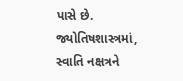પાસે છે. જ્યોતિષશાસ્ત્રમાં, સ્વાતિ નક્ષત્રને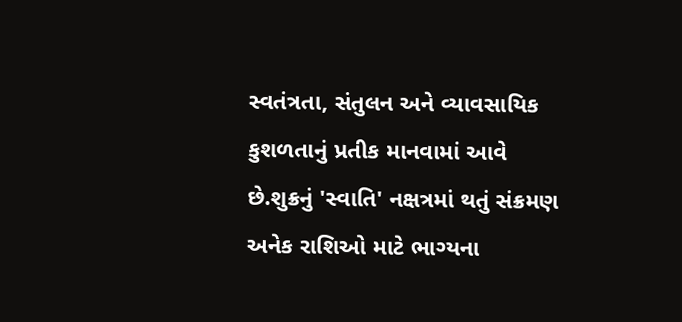સ્વતંત્રતા, સંતુલન અને વ્યાવસાયિક કુશળતાનું પ્રતીક માનવામાં આવે છે.શુક્રનું 'સ્વાતિ' નક્ષત્રમાં થતું સંક્રમણ અનેક રાશિઓ માટે ભાગ્યના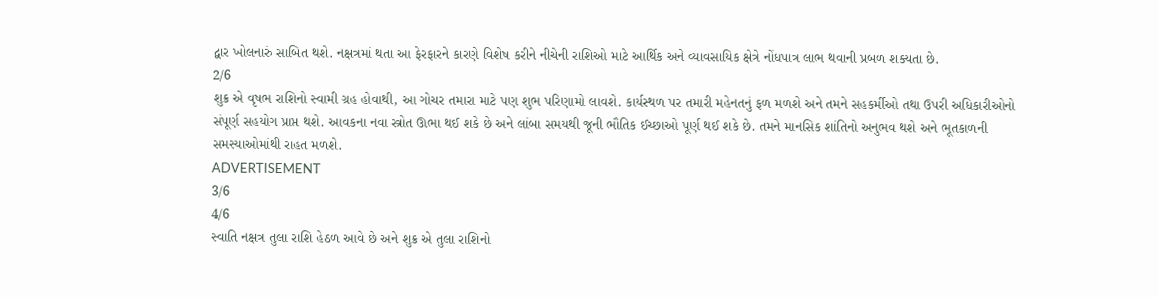દ્વાર ખોલનારું સાબિત થશે. નક્ષત્રમાં થતા આ ફેરફારને કારણે વિશેષ કરીને નીચેની રાશિઓ માટે આર્થિક અને વ્યાવસાયિક ક્ષેત્રે નોંધપાત્ર લાભ થવાની પ્રબળ શક્યતા છે.
2/6
શુક્ર એ વૃષભ રાશિનો સ્વામી ગ્રહ હોવાથી, આ ગોચર તમારા માટે પણ શુભ પરિણામો લાવશે. કાર્યસ્થળ પર તમારી મહેનતનું ફળ મળશે અને તમને સહકર્મીઓ તથા ઉપરી અધિકારીઓનો સંપૂર્ણ સહયોગ પ્રાપ્ત થશે. આવકના નવા સ્ત્રોત ઊભા થઈ શકે છે અને લાંબા સમયથી જૂની ભૌતિક ઈચ્છાઓ પૂર્ણ થઈ શકે છે. તમને માનસિક શાંતિનો અનુભવ થશે અને ભૂતકાળની સમસ્યાઓમાંથી રાહત મળશે.
ADVERTISEMENT
3/6
4/6
સ્વાતિ નક્ષત્ર તુલા રાશિ હેઠળ આવે છે અને શુક્ર એ તુલા રાશિનો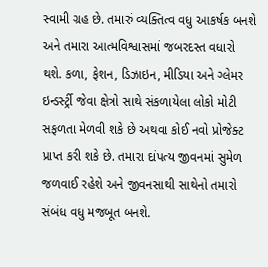સ્વામી ગ્રહ છે. તમારું વ્યક્તિત્વ વધુ આકર્ષક બનશે અને તમારા આત્મવિશ્વાસમાં જબરદસ્ત વધારો થશે. કળા, ફેશન, ડિઝાઇન, મીડિયા અને ગ્લેમર ઇન્ડર્સ્ટ્રી જેવા ક્ષેત્રો સાથે સંકળાયેલા લોકો મોટી સફળતા મેળવી શકે છે અથવા કોઈ નવો પ્રોજેક્ટ પ્રાપ્ત કરી શકે છે. તમારા દાંપત્ય જીવનમાં સુમેળ જળવાઈ રહેશે અને જીવનસાથી સાથેનો તમારો સંબંધ વધુ મજબૂત બનશે.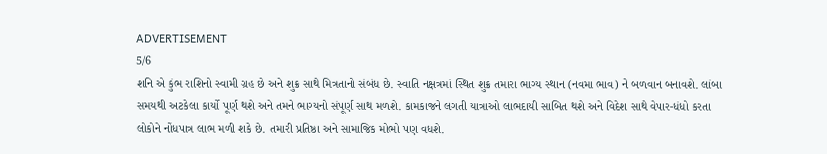ADVERTISEMENT
5/6
શનિ એ કુંભ રાશિનો સ્વામી ગ્રહ છે અને શુક્ર સાથે મિત્રતાનો સંબંધ છે. સ્વાતિ નક્ષત્રમાં સ્થિત શુક્ર તમારા ભાગ્ય સ્થાન (નવમા ભાવ) ને બળવાન બનાવશે. લાંબા સમયથી અટકેલા કાર્યો પૂર્ણ થશે અને તમને ભાગ્યનો સંપૂર્ણ સાથ મળશે. કામકાજને લગતી યાત્રાઓ લાભદાયી સાબિત થશે અને વિદેશ સાથે વેપાર-ધંધો કરતા લોકોને નોંધપાત્ર લાભ મળી શકે છે. તમારી પ્રતિષ્ઠા અને સામાજિક મોભો પણ વધશે.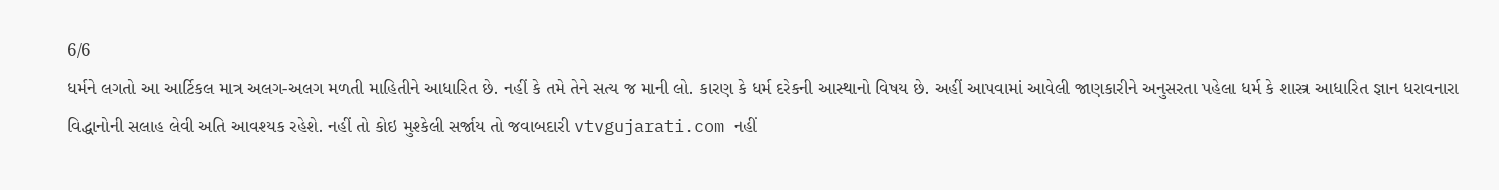6/6
ધર્મને લગતો આ આર્ટિકલ માત્ર અલગ-અલગ મળતી માહિતીને આધારિત છે. નહીં કે તમે તેને સત્ય જ માની લો. કારણ કે ધર્મ દરેકની આસ્થાનો વિષય છે. અહીં આપવામાં આવેલી જાણકારીને અનુસરતા પહેલા ધર્મ કે શાસ્ત્ર આધારિત જ્ઞાન ધરાવનારા વિદ્ધાનોની સલાહ લેવી અતિ આવશ્યક રહેશે. નહીં તો કોઇ મુશ્કેલી સર્જાય તો જવાબદારી vtvgujarati.com નહીં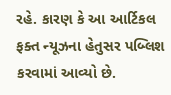રહે. કારણ કે આ આર્ટિકલ ફક્ત ન્યૂઝના હેતુસર પબ્લિશ કરવામાં આવ્યો છે.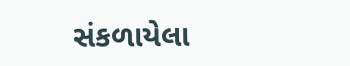સંકળાયેલા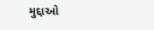મુદ્દાઓ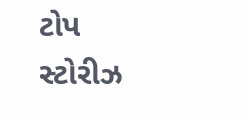ટોપ સ્ટોરીઝ